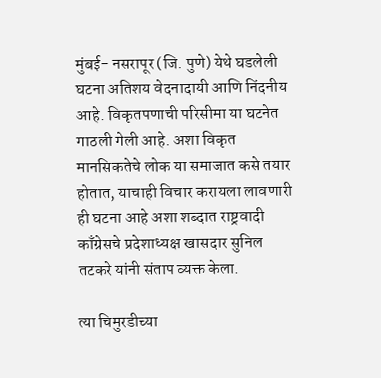मुंबई- नसरापूर (जि. पुणे) येथे घडलेली घटना अतिशय वेदनादायी आणि निंदनीय आहे. विकृतपणाची परिसीमा या घटनेत गाठली गेली आहे. अशा विकृत मानसिकतेचे लोक या समाजात कसे तयार होतात, याचाही विचार करायला लावणारी ही घटना आहे अशा शब्दात राष्ट्रवादी काँग्रेसचे प्रदेशाध्यक्ष खासदार सुनिल तटकरे यांनी संताप व्यक्त केला.

त्या चिमुरडीच्या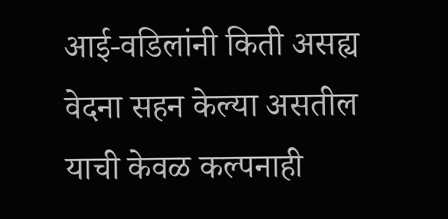आई-वडिलांनी किती असह्य वेदना सहन केल्या असतील याची केवळ कल्पनाही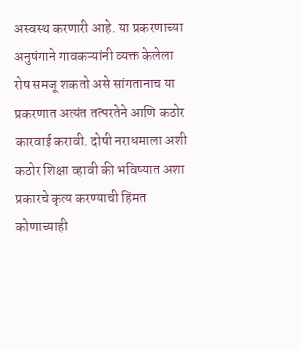अस्वस्थ करणारी आहे. या प्रकरणाच्या अनुषंगाने गावकऱ्यांनी व्यक्त केलेला रोष समजू शकतो असे सांगतानाच या प्रकरणात अत्यंत तत्परतेने आणि कठोर कारवाई करावी. दोषी नराधमाला अशी कठोर शिक्षा व्हावी की भविष्यात अशा प्रकारचे कृत्य करण्याची हिंमत कोणाच्याही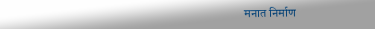मनात निर्माण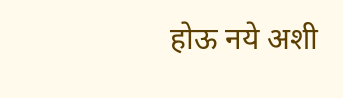होऊ नये अशी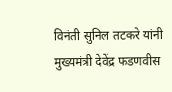विनंती सुनिल तटकरे यांनी मुख्यमंत्री देवेंद्र फडणवीस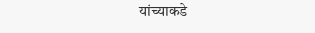यांच्याकडे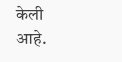केली आहे.